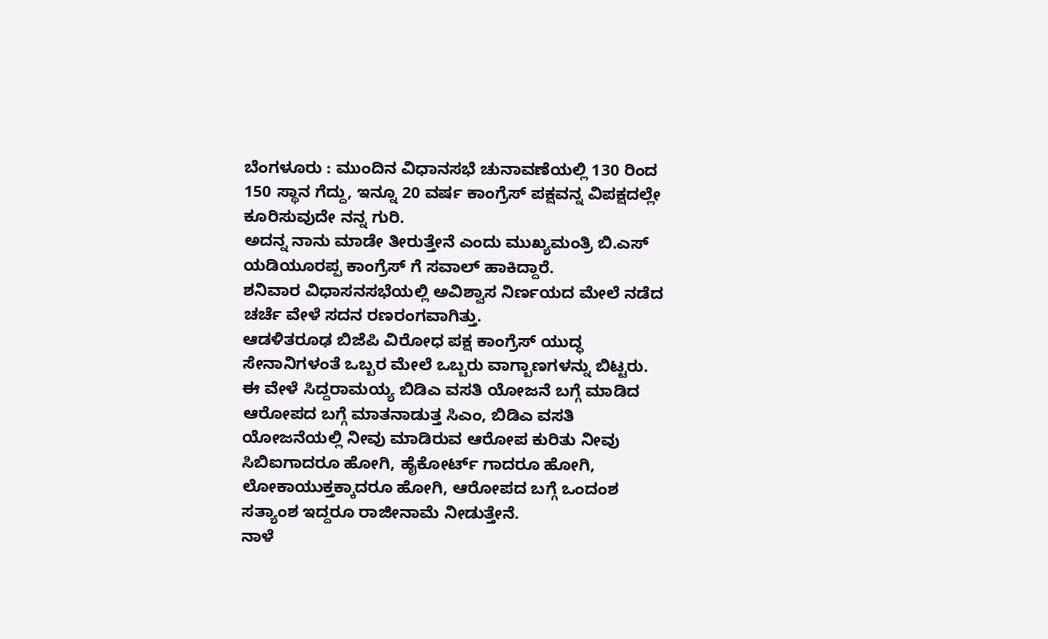ಬೆಂಗಳೂರು : ಮುಂದಿನ ವಿಧಾನಸಭೆ ಚುನಾವಣೆಯಲ್ಲಿ 130 ರಿಂದ 150 ಸ್ಥಾನ ಗೆದ್ದು, ಇನ್ನೂ 20 ವರ್ಷ ಕಾಂಗ್ರೆಸ್ ಪಕ್ಷವನ್ನ ವಿಪಕ್ಷದಲ್ಲೇ ಕೂರಿಸುವುದೇ ನನ್ನ ಗುರಿ.
ಅದನ್ನ ನಾನು ಮಾಡೇ ತೀರುತ್ತೇನೆ ಎಂದು ಮುಖ್ಯಮಂತ್ರಿ ಬಿ.ಎಸ್ ಯಡಿಯೂರಪ್ಪ ಕಾಂಗ್ರೆಸ್ ಗೆ ಸವಾಲ್ ಹಾಕಿದ್ದಾರೆ.
ಶನಿವಾರ ವಿಧಾಸನಸಭೆಯಲ್ಲಿ ಅವಿಶ್ವಾಸ ನಿರ್ಣಯದ ಮೇಲೆ ನಡೆದ ಚರ್ಚೆ ವೇಳೆ ಸದನ ರಣರಂಗವಾಗಿತ್ತು.
ಆಡಳಿತರೂಢ ಬಿಜೆಪಿ ವಿರೋಧ ಪಕ್ಷ ಕಾಂಗ್ರೆಸ್ ಯುದ್ಧ ಸೇನಾನಿಗಳಂತೆ ಒಬ್ಬರ ಮೇಲೆ ಒಬ್ಬರು ವಾಗ್ಬಾಣಗಳನ್ನು ಬಿಟ್ಟರು.
ಈ ವೇಳೆ ಸಿದ್ದರಾಮಯ್ಯ ಬಿಡಿಎ ವಸತಿ ಯೋಜನೆ ಬಗ್ಗೆ ಮಾಡಿದ ಆರೋಪದ ಬಗ್ಗೆ ಮಾತನಾಡುತ್ತ ಸಿಎಂ, ಬಿಡಿಎ ವಸತಿ ಯೋಜನೆಯಲ್ಲಿ ನೀವು ಮಾಡಿರುವ ಆರೋಪ ಕುರಿತು ನೀವು ಸಿಬಿಐಗಾದರೂ ಹೋಗಿ, ಹೈಕೋರ್ಟ್ ಗಾದರೂ ಹೋಗಿ, ಲೋಕಾಯುಕ್ತಕ್ಕಾದರೂ ಹೋಗಿ, ಆರೋಪದ ಬಗ್ಗೆ ಒಂದಂಶ ಸತ್ಯಾಂಶ ಇದ್ದರೂ ರಾಜೀನಾಮೆ ನೀಡುತ್ತೇನೆ.
ನಾಳೆ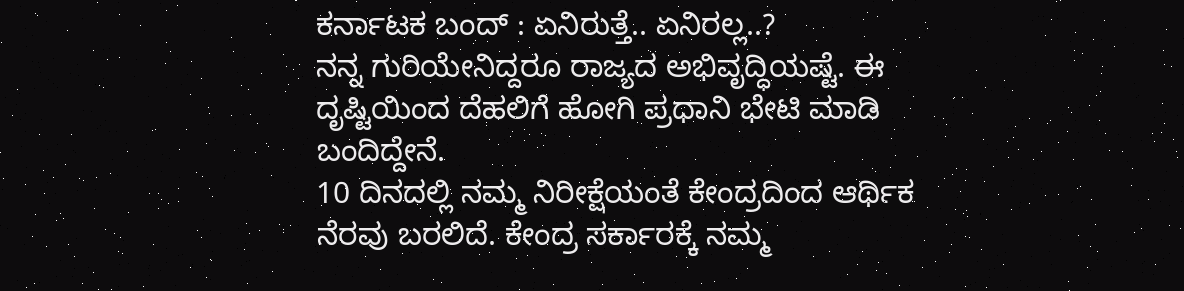ಕರ್ನಾಟಕ ಬಂದ್ : ಏನಿರುತ್ತೆ.. ಏನಿರಲ್ಲ..?
ನನ್ನ ಗುರಿಯೇನಿದ್ದರೂ ರಾಜ್ಯದ ಅಭಿವೃದ್ಧಿಯಷ್ಟೆ. ಈ ದೃಷ್ಟಿಯಿಂದ ದೆಹಲಿಗೆ ಹೋಗಿ ಪ್ರಧಾನಿ ಭೇಟಿ ಮಾಡಿ ಬಂದಿದ್ದೇನೆ.
10 ದಿನದಲ್ಲಿ ನಮ್ಮ ನಿರೀಕ್ಷೆಯಂತೆ ಕೇಂದ್ರದಿಂದ ಆರ್ಥಿಕ ನೆರವು ಬರಲಿದೆ. ಕೇಂದ್ರ ಸರ್ಕಾರಕ್ಕೆ ನಮ್ಮ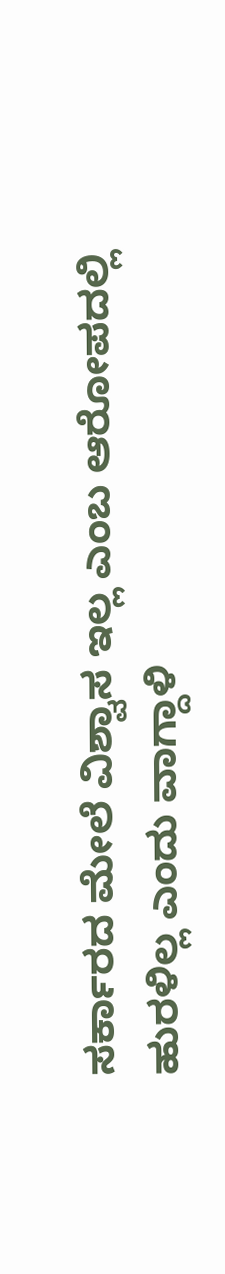ಸರ್ಕಾರದ ಮೇಲೆ ವಿಶ್ವಾಸ ಇಲ್ಲ ಎಂಬ ಆರೋಪದಲ್ಲಿ ಹುರಳಿಲ್ಲ ಎಂದು ವಾಗ್ದಾಳಿ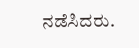ನಡೆಸಿದರು.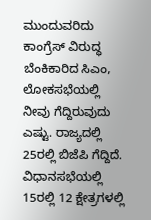ಮುಂದುವರಿದು ಕಾಂಗ್ರೆಸ್ ವಿರುದ್ಧ ಬೆಂಕಿಕಾರಿದ ಸಿಎಂ, ಲೋಕಸಭೆಯಲ್ಲಿ ನೀವು ಗೆದ್ದಿರುವುದು ಎಷ್ಟು. ರಾಜ್ಯದಲ್ಲಿ 25ರಲ್ಲಿ ಬಿಜೆಪಿ ಗೆದ್ದಿದೆ.
ವಿಧಾನಸಭೆಯಲ್ಲಿ 15ರಲ್ಲಿ 12 ಕ್ಷೇತ್ರಗಳಲ್ಲಿ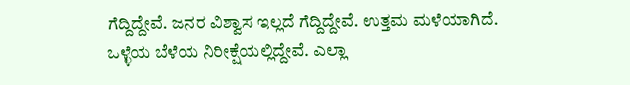ಗೆದ್ದಿದ್ದೇವೆ. ಜನರ ವಿಶ್ವಾಸ ಇಲ್ಲದೆ ಗೆದ್ದಿದ್ದೇವೆ. ಉತ್ತಮ ಮಳೆಯಾಗಿದೆ.
ಒಳ್ಳೆಯ ಬೆಳೆಯ ನಿರೀಕ್ಷೆಯಲ್ಲಿದ್ದೇವೆ. ಎಲ್ಲಾ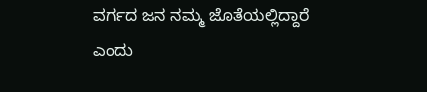ವರ್ಗದ ಜನ ನಮ್ಮ ಜೊತೆಯಲ್ಲಿದ್ದಾರೆ ಎಂದು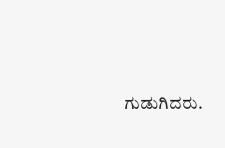ಗುಡುಗಿದರು.